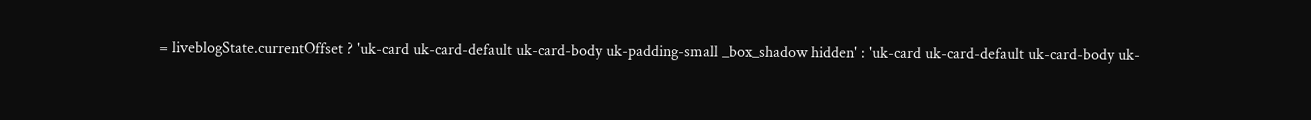= liveblogState.currentOffset ? 'uk-card uk-card-default uk-card-body uk-padding-small _box_shadow hidden' : 'uk-card uk-card-default uk-card-body uk-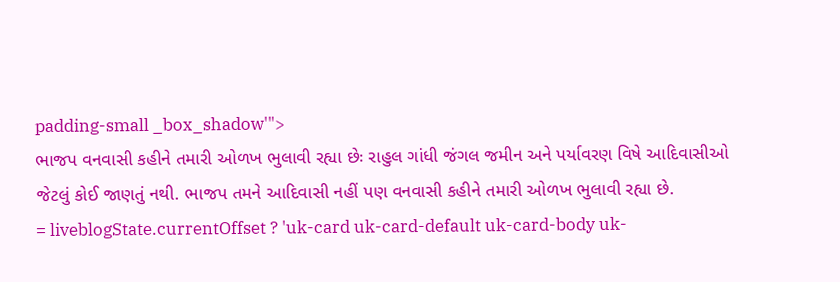padding-small _box_shadow'">
ભાજપ વનવાસી કહીને તમારી ઓળખ ભુલાવી રહ્યા છેઃ રાહુલ ગાંધી જંગલ જમીન અને પર્યાવરણ વિષે આદિવાસીઓ જેટલું કોઈ જાણતું નથી. ભાજપ તમને આદિવાસી નહીં પણ વનવાસી કહીને તમારી ઓળખ ભુલાવી રહ્યા છે.
= liveblogState.currentOffset ? 'uk-card uk-card-default uk-card-body uk-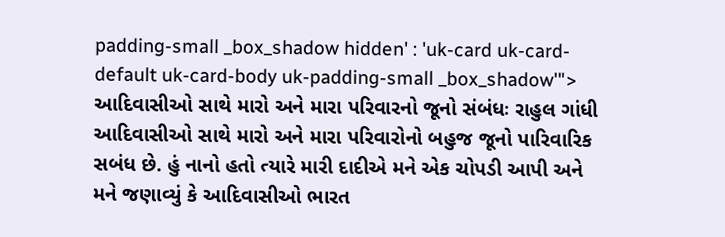padding-small _box_shadow hidden' : 'uk-card uk-card-default uk-card-body uk-padding-small _box_shadow'">
આદિવાસીઓ સાથે મારો અને મારા પરિવારનો જૂનો સંબંધઃ રાહુલ ગાંધી આદિવાસીઓ સાથે મારો અને મારા પરિવારોનો બહુજ જૂનો પારિવારિક સબંધ છે. હું નાનો હતો ત્યારે મારી દાદીએ મને એક ચોપડી આપી અને મને જણાવ્યું કે આદિવાસીઓ ભારત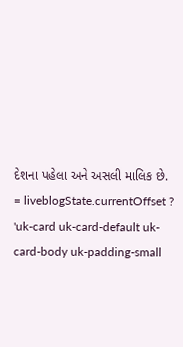દેશના પહેલા અને અસલી માલિક છે.
= liveblogState.currentOffset ? 'uk-card uk-card-default uk-card-body uk-padding-small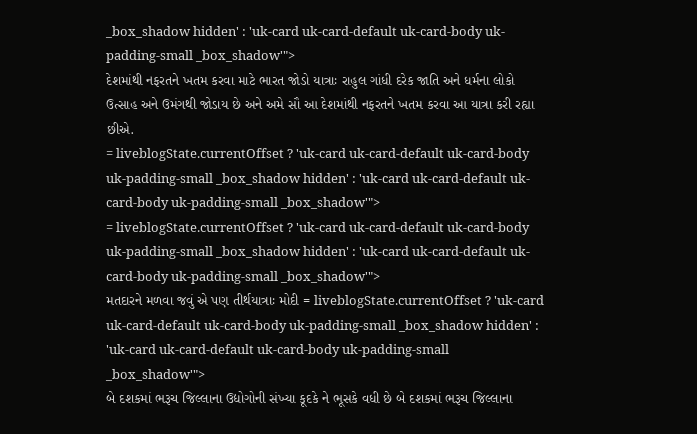_box_shadow hidden' : 'uk-card uk-card-default uk-card-body uk-padding-small _box_shadow'">
દેશમાંથી નફરતને ખતમ કરવા માટે ભારત જોડો યાત્રાઃ રાહુલ ગાંધી દરેક જાતિ અને ધર્મના લોકો ઉત્સાહ અને ઉમંગથી જોડાય છે અને અમે સૌ આ દેશમાંથી નફરતને ખતમ કરવા આ યાત્રા કરી રહ્યા છીએ.
= liveblogState.currentOffset ? 'uk-card uk-card-default uk-card-body uk-padding-small _box_shadow hidden' : 'uk-card uk-card-default uk-card-body uk-padding-small _box_shadow'">
= liveblogState.currentOffset ? 'uk-card uk-card-default uk-card-body uk-padding-small _box_shadow hidden' : 'uk-card uk-card-default uk-card-body uk-padding-small _box_shadow'">
મતદારને મળવા જવું એ પણ તીર્થયાત્રાઃ મોદી = liveblogState.currentOffset ? 'uk-card uk-card-default uk-card-body uk-padding-small _box_shadow hidden' : 'uk-card uk-card-default uk-card-body uk-padding-small _box_shadow'">
બે દશકમાં ભરૂચ જિલ્લાના ઉદ્યોગોની સંખ્યા કૂદકે ને ભૂસકે વધી છે બે દશકમાં ભરૂચ જિલ્લાના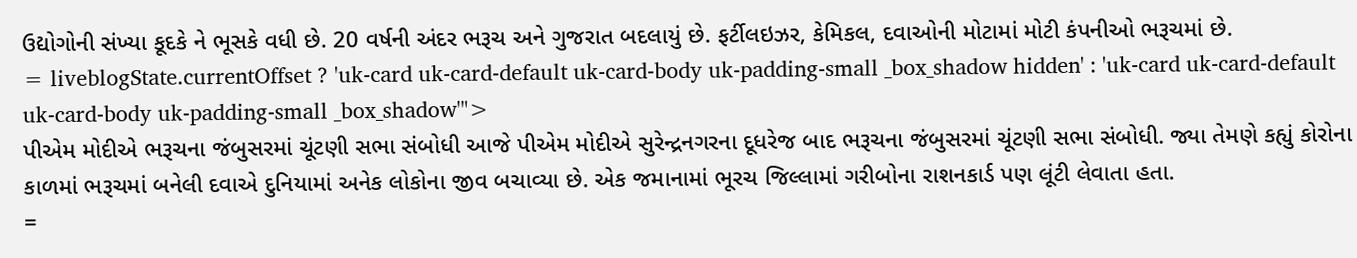ઉદ્યોગોની સંખ્યા કૂદકે ને ભૂસકે વધી છે. 20 વર્ષની અંદર ભરૂચ અને ગુજરાત બદલાયું છે. ફર્ટીલઇઝર, કેમિકલ, દવાઓની મોટામાં મોટી કંપનીઓ ભરૂચમાં છે.
= liveblogState.currentOffset ? 'uk-card uk-card-default uk-card-body uk-padding-small _box_shadow hidden' : 'uk-card uk-card-default uk-card-body uk-padding-small _box_shadow'">
પીએમ મોદીએ ભરૂચના જંબુસરમાં ચૂંટણી સભા સંબોધી આજે પીએમ મોદીએ સુરેન્દ્રનગરના દૂધરેજ બાદ ભરૂચના જંબુસરમાં ચૂંટણી સભા સંબોધી. જ્યા તેમણે કહ્યું કોરોના કાળમાં ભરૂચમાં બનેલી દવાએ દુનિયામાં અનેક લોકોના જીવ બચાવ્યા છે. એક જમાનામાં ભૂરચ જિલ્લામાં ગરીબોના રાશનકાર્ડ પણ લૂંટી લેવાતા હતા.
=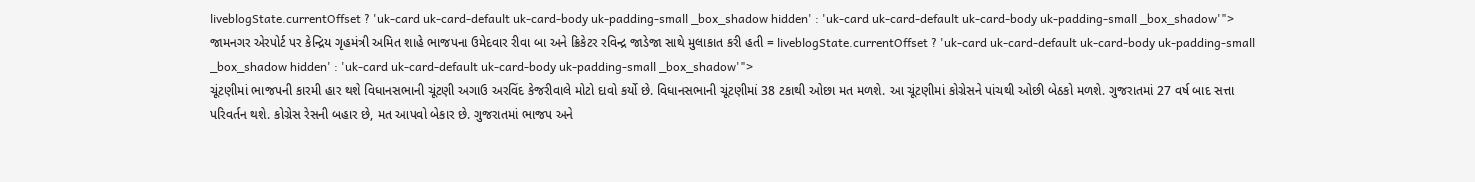liveblogState.currentOffset ? 'uk-card uk-card-default uk-card-body uk-padding-small _box_shadow hidden' : 'uk-card uk-card-default uk-card-body uk-padding-small _box_shadow'">
જામનગર એરપોર્ટ પર કેન્દ્રિય ગૃહમંત્રી અમિત શાહે ભાજપના ઉમેદવાર રીવા બા અને ક્રિકેટર રવિન્દ્ર જાડેજા સાથે મુલાકાત કરી હતી = liveblogState.currentOffset ? 'uk-card uk-card-default uk-card-body uk-padding-small _box_shadow hidden' : 'uk-card uk-card-default uk-card-body uk-padding-small _box_shadow'">
ચૂંટણીમાં ભાજપની કારમી હાર થશે વિધાનસભાની ચૂંટણી અગાઉ અરવિંદ કેજરીવાલે મોટો દાવો કર્યો છે. વિધાનસભાની ચૂંટણીમાં 38 ટકાથી ઓછા મત મળશે. આ ચૂંટણીમાં કોગ્રેસને પાંચથી ઓછી બેઠકો મળશે. ગુજરાતમાં 27 વર્ષ બાદ સત્તા પરિવર્તન થશે. કોગ્રેસ રેસની બહાર છે, મત આપવો બેકાર છે. ગુજરાતમાં ભાજપ અને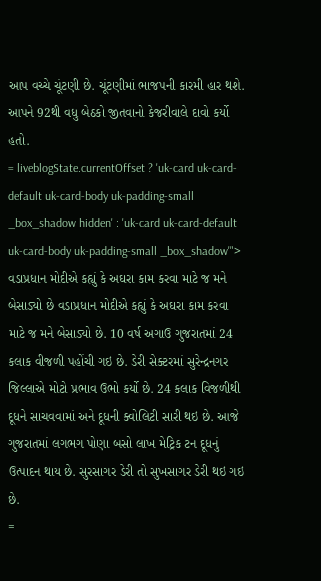આપ વચ્ચે ચૂંટણી છે. ચૂંટણીમાં ભાજપની કારમી હાર થશે. આપને 92થી વધુ બેઠકો જીતવાનો કેજરીવાલે દાવો કર્યો હતો.
= liveblogState.currentOffset ? 'uk-card uk-card-default uk-card-body uk-padding-small _box_shadow hidden' : 'uk-card uk-card-default uk-card-body uk-padding-small _box_shadow'">
વડાપ્રધાન મોદીએ કહ્યું કે અઘરા કામ કરવા માટે જ મને બેસાડ્યો છે વડાપ્રધાન મોદીએ કહ્યું કે અઘરા કામ કરવા માટે જ મને બેસાડ્યો છે. 10 વર્ષ અગાઉ ગુજરાતમાં 24 કલાક વીજળી પહોંચી ગઇ છે. ડેરી સેક્ટરમાં સુરેન્દ્રનગર જિલ્લાએ મોટો પ્રભાવ ઉભો કર્યો છે. 24 કલાક વિજળીથી દૂધને સાચવવામાં અને દૂધની ક્વોલિટી સારી થઇ છે. આજે ગુજરાતમાં લગભગ પોણા બસો લાખ મેટ્રિક ટન દૂધનું ઉત્પાદન થાય છે. સુરસાગર ડેરી તો સુખસાગર ડેરી થઇ ગઇ છે.
=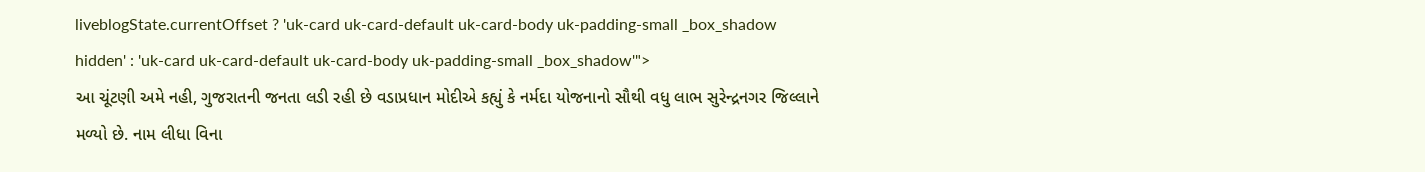liveblogState.currentOffset ? 'uk-card uk-card-default uk-card-body uk-padding-small _box_shadow hidden' : 'uk-card uk-card-default uk-card-body uk-padding-small _box_shadow'">
આ ચૂંટણી અમે નહી, ગુજરાતની જનતા લડી રહી છે વડાપ્રધાન મોદીએ કહ્યું કે નર્મદા યોજનાનો સૌથી વધુ લાભ સુરેન્દ્રનગર જિલ્લાને મળ્યો છે. નામ લીધા વિના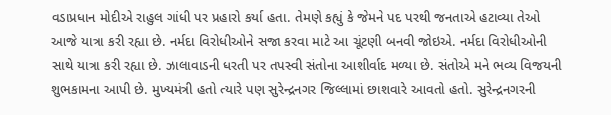વડાપ્રધાન મોદીએ રાહુલ ગાંધી પર પ્રહારો કર્યા હતા. તેમણે કહ્યું કે જેમને પદ પરથી જનતાએ હટાવ્યા તેઓ આજે યાત્રા કરી રહ્યા છે. નર્મદા વિરોધીઓને સજા કરવા માટે આ ચૂંટણી બનવી જોઇએ. નર્મદા વિરોધીઓની સાથે યાત્રા કરી રહ્યા છે. ઝાલાવાડની ધરતી પર તપસ્વી સંતોના આશીર્વાદ મળ્યા છે. સંતોએ મને ભવ્ય વિજયની શુભકામના આપી છે. મુખ્યમંત્રી હતો ત્યારે પણ સુરેન્દ્રનગર જિલ્લામાં છાશવારે આવતો હતો. સુરેન્દ્રનગરની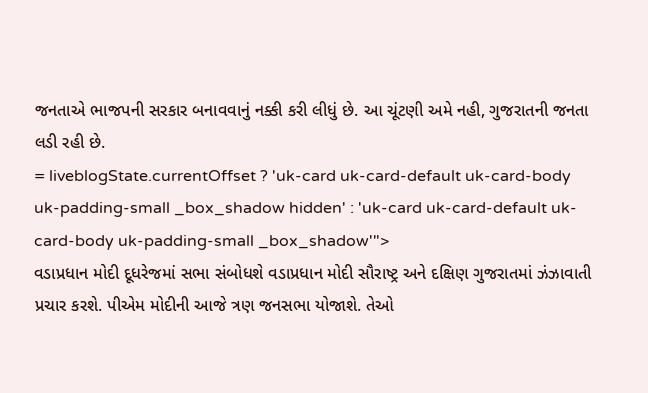જનતાએ ભાજપની સરકાર બનાવવાનું નક્કી કરી લીધું છે. આ ચૂંટણી અમે નહી, ગુજરાતની જનતા લડી રહી છે.
= liveblogState.currentOffset ? 'uk-card uk-card-default uk-card-body uk-padding-small _box_shadow hidden' : 'uk-card uk-card-default uk-card-body uk-padding-small _box_shadow'">
વડાપ્રધાન મોદી દૂધરેજમાં સભા સંબોધશે વડાપ્રધાન મોદી સૌરાષ્ટ્ર અને દક્ષિણ ગુજરાતમાં ઝંઝાવાતી પ્રચાર કરશે. પીએમ મોદીની આજે ત્રણ જનસભા યોજાશે. તેઓ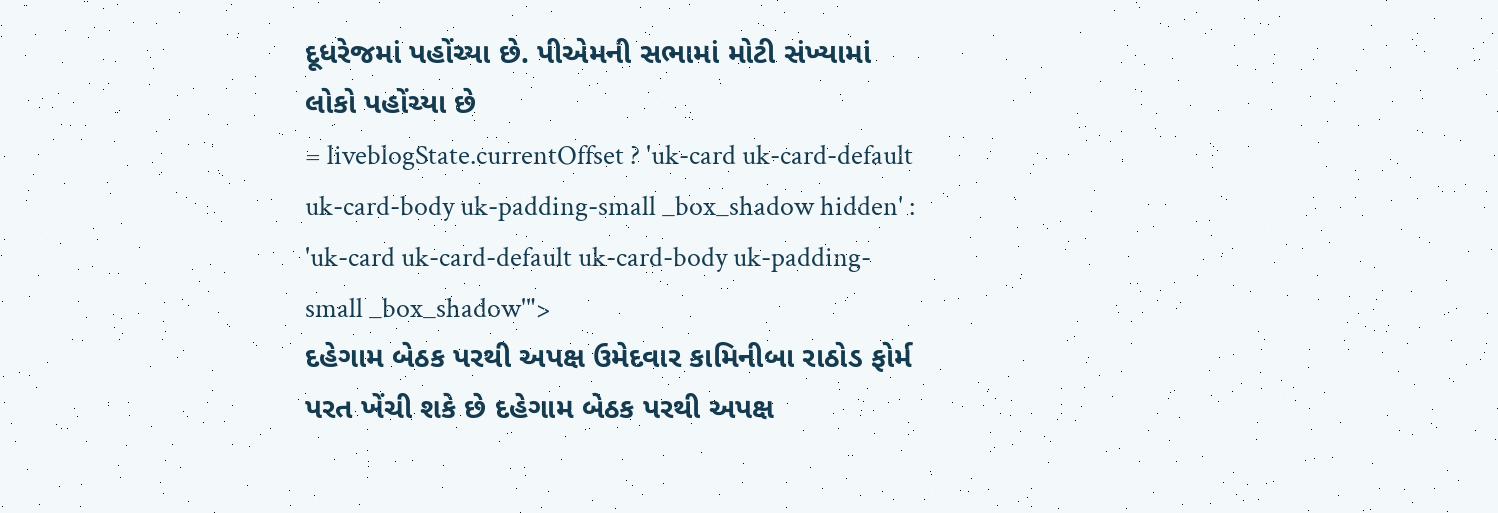દૂધરેજમાં પહોંચ્યા છે. પીએમની સભામાં મોટી સંખ્યામાં લોકો પહોંચ્યા છે
= liveblogState.currentOffset ? 'uk-card uk-card-default uk-card-body uk-padding-small _box_shadow hidden' : 'uk-card uk-card-default uk-card-body uk-padding-small _box_shadow'">
દહેગામ બેઠક પરથી અપક્ષ ઉમેદવાર કામિનીબા રાઠોડ ફોર્મ પરત ખેંચી શકે છે દહેગામ બેઠક પરથી અપક્ષ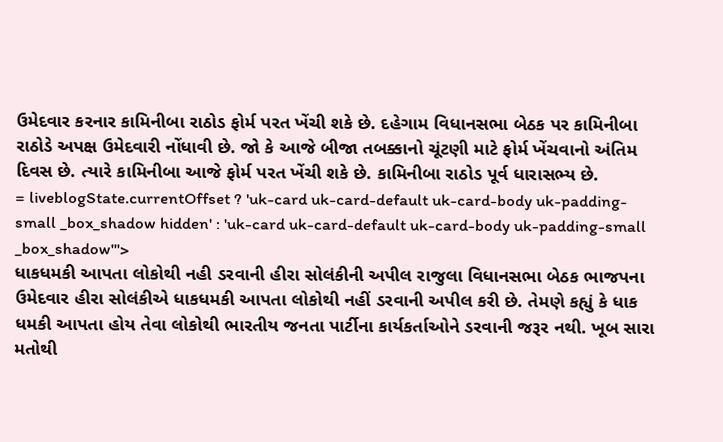ઉમેદવાર કરનાર કામિનીબા રાઠોડ ફોર્મ પરત ખેંચી શકે છે. દહેગામ વિધાનસભા બેઠક પર કામિનીબા રાઠોડે અપક્ષ ઉમેદવારી નોંધાવી છે. જો કે આજે બીજા તબક્કાનો ચૂંટણી માટે ફોર્મ ખેંચવાનો અંતિમ દિવસ છે. ત્યારે કામિનીબા આજે ફોર્મ પરત ખેંચી શકે છે. કામિનીબા રાઠોડ પૂર્વ ધારાસભ્ય છે.
= liveblogState.currentOffset ? 'uk-card uk-card-default uk-card-body uk-padding-small _box_shadow hidden' : 'uk-card uk-card-default uk-card-body uk-padding-small _box_shadow'">
ધાકધમકી આપતા લોકોથી નહી ડરવાની હીરા સોલંકીની અપીલ રાજુલા વિધાનસભા બેઠક ભાજપના ઉમેદવાર હીરા સોલંકીએ ધાકધમકી આપતા લોકોથી નહીં ડરવાની અપીલ કરી છે. તેમણે કહ્યું કે ધાક ધમકી આપતા હોય તેવા લોકોથી ભારતીય જનતા પાર્ટીના કાર્યકર્તાઓને ડરવાની જરૂર નથી. ખૂબ સારા મતોથી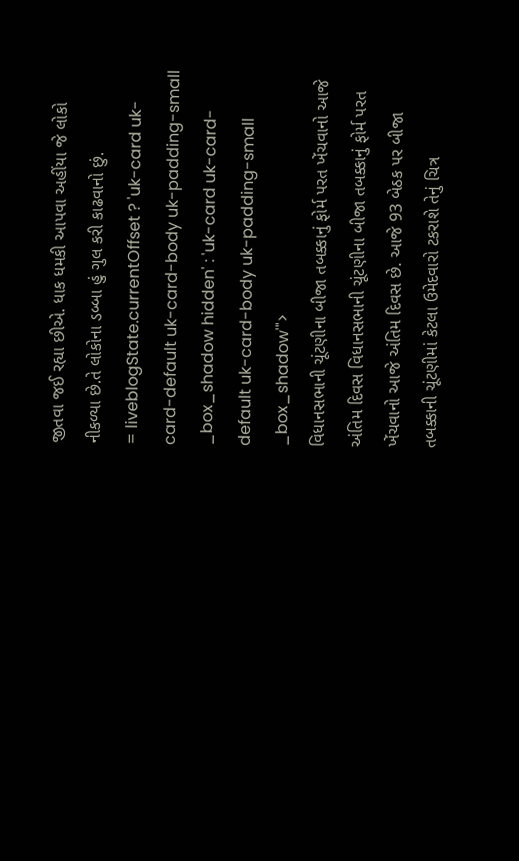જીતવા જઈ રહ્યા છીએ. ધાક ધમકી આપવા અહીંયા જે લોકો નીકળ્યા છે.તે લોકોના ડબ્બા હું ગુલ કરી કાઢવાનો છું.
= liveblogState.currentOffset ? 'uk-card uk-card-default uk-card-body uk-padding-small _box_shadow hidden' : 'uk-card uk-card-default uk-card-body uk-padding-small _box_shadow'">
વિધાનસભાની ચૂંટણીના બીજા તબક્કાનું ફોર્મ પરત ખેંચવાનો આજે અંતિમ દિવસ વિધાનસભાની ચૂંટણીના બીજા તબક્કાનું ફોર્મ પરત ખેંચવાનો આજે અંતિમ દિવસ છે. આજે 93 બેઠક પર બીજા તબક્કાની ચૂંટણીમાં કેટલા ઉમેદવારો ટકરાશે તેનું ચિત્ર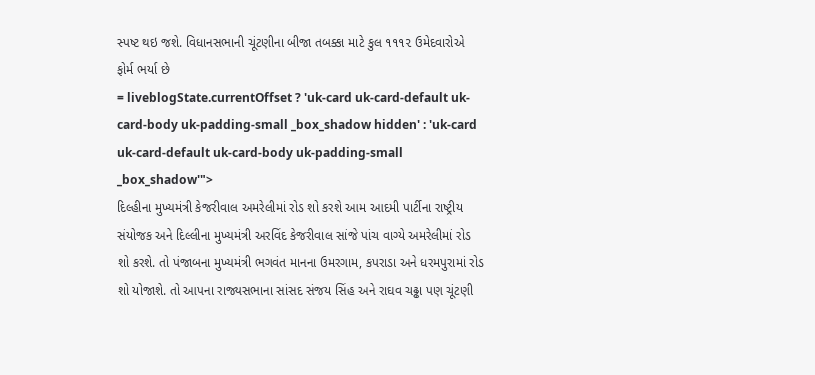સ્પષ્ટ થઇ જશે. વિધાનસભાની ચૂંટણીના બીજા તબક્કા માટે કુલ ૧૧૧૨ ઉમેદવારોએ ફોર્મ ભર્યા છે
= liveblogState.currentOffset ? 'uk-card uk-card-default uk-card-body uk-padding-small _box_shadow hidden' : 'uk-card uk-card-default uk-card-body uk-padding-small _box_shadow'">
દિલ્હીના મુખ્યમંત્રી કેજરીવાલ અમરેલીમાં રોડ શો કરશે આમ આદમી પાર્ટીના રાષ્ટ્રીય સંયોજક અને દિલ્લીના મુખ્યમંત્રી અરવિંદ કેજરીવાલ સાંજે પાંચ વાગ્યે અમરેલીમાં રોડ શો કરશે. તો પંજાબના મુખ્યમંત્રી ભગવંત માનના ઉમરગામ, કપરાડા અને ધરમપુરામાં રોડ શો યોજાશે. તો આપના રાજ્યસભાના સાંસદ સંજય સિંહ અને રાઘવ ચઢ્ઢા પણ ચૂંટણી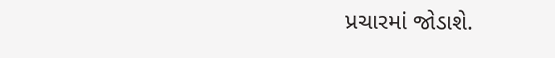પ્રચારમાં જોડાશે.